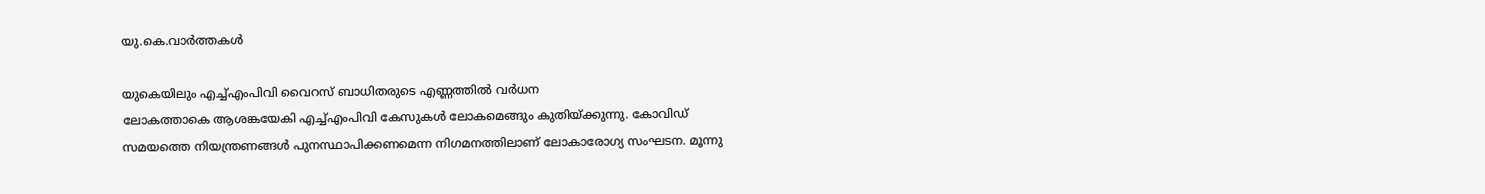യു.കെ.വാര്‍ത്തകള്‍

യുകെയിലും എച്ച്എംപിവി വൈറസ് ബാധിതരുടെ എണ്ണത്തില്‍ വര്‍ധന
ലോകത്താകെ ആശങ്കയേകി എച്ച്എംപിവി കേസുകള്‍ ലോകമെങ്ങും കുതിയ്ക്കുന്നു. കോവിഡ് സമയത്തെ നിയന്ത്രണങ്ങള്‍ പുനസ്ഥാപിക്കണമെന്ന നിഗമനത്തിലാണ് ലോകാരോഗ്യ സംഘടന. മൂന്നു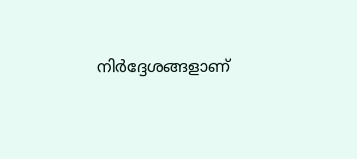നിര്‍ദ്ദേശങ്ങളാണ്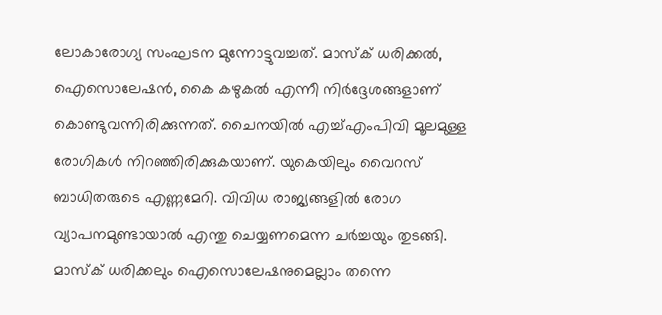ലോകാരോഗ്യ സംഘടന മുന്നോട്ടുവച്ചത്. മാസ്‌ക് ധരിക്കല്‍, ഐസൊലേഷന്‍, കൈ കഴുകല്‍ എന്നീ നിര്‍ദ്ദേശങ്ങളാണ് കൊണ്ടുവന്നിരിക്കുന്നത്. ചൈനയില്‍ എച്ച്എംപിവി മൂലമുള്ള രോഗികള്‍ നിറഞ്ഞിരിക്കുകയാണ്. യുകെയിലും വൈറസ് ബാധിതരുടെ എണ്ണമേറി. വിവിധ രാജ്യങ്ങളില്‍ രോഗ വ്യാപനമുണ്ടായാല്‍ എന്തു ചെയ്യണമെന്ന ചര്‍ച്ചയും തുടങ്ങി. മാസ്‌ക് ധരിക്കലും ഐസൊലേഷനുമെല്ലാം തന്നെ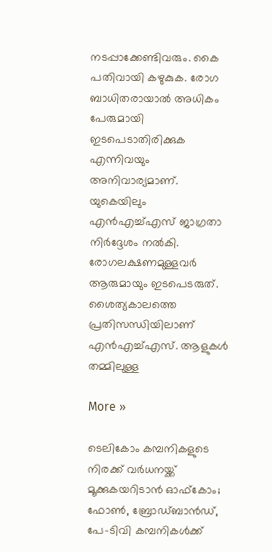നടപ്പാക്കേണ്ടിവരും. കൈ പതിവായി കഴുകുക. രോഗ ബാധിതരായാല്‍ അധികം പേരുമായി ഇടപെടാതിരിക്കുക എന്നിവയും അനിവാര്യമാണ്. യുകെയിലും എന്‍എച്ച്എസ് ജാഗ്രതാ നിര്‍ദ്ദേശം നല്‍കി. രോഗലക്ഷണമുള്ളവര്‍ ആരുമായും ഇടപെടരുത്. ശൈത്യകാലത്തെ പ്രതിസന്ധിയിലാണ് എന്‍എച്ച്എസ്. ആളുകള്‍ തമ്മിലുള്ള

More »

ടെലികോം കമ്പനികളുടെ നിരക്ക് വര്‍ധനയ്ക്ക് മൂക്കുകയറിടാന്‍ ഓഫ്‌കോം; ഫോണ്‍, ബ്രോഡ്ബാന്‍ഡ്, പേ-ടിവി കമ്പനികള്‍ക്ക്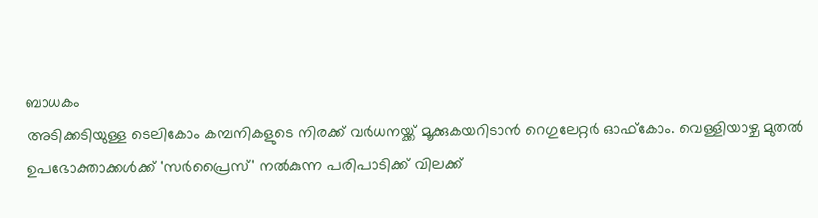ബാധകം
അടിക്കടിയുള്ള ടെലികോം കമ്പനികളുടെ നിരക്ക് വര്‍ധനയ്ക്ക് മൂക്കുകയറിടാന്‍ റെഗുലേറ്റര്‍ ഓഫ്‌കോം. വെള്ളിയാഴ്ച മുതല്‍ ഉപഭോക്താക്കള്‍ക്ക് 'സര്‍പ്രൈസ്' നല്‍കുന്ന പരിപാടിക്ക് വിലക്ക്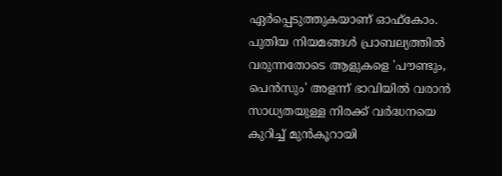ഏര്‍പ്പെടുത്തുകയാണ് ഓഫ്‌കോം. പുതിയ നിയമങ്ങള്‍ പ്രാബല്യത്തില്‍ വരുന്നതോടെ ആളുകളെ 'പൗണ്ടും, പെന്‍സും' അളന്ന് ഭാവിയില്‍ വരാന്‍ സാധ്യതയുള്ള നിരക്ക് വര്‍ദ്ധനയെ കുറിച്ച് മുന്‍കൂറായി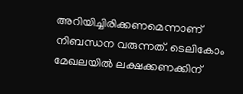അറിയിച്ചിരിക്കണമെന്നാണ് നിബന്ധന വരുന്നത്. ടെലികോം മേഖലയില്‍ ലക്ഷക്കണക്കിന്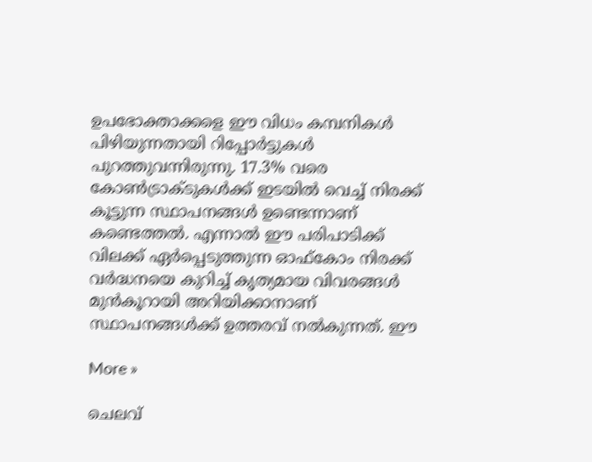ഉപഭോക്താക്കളെ ഈ വിധം കമ്പനികള്‍ പിഴിയുന്നതായി റിപ്പോര്‍ട്ടുകള്‍ പുറത്തുവന്നിരുന്നു. 17.3% വരെ കോണ്‍ട്രാക്ടുകള്‍ക്ക് ഇടയില്‍ വെച്ച് നിരക്ക് കൂട്ടുന്ന സ്ഥാപനങ്ങള്‍ ഉണ്ടെന്നാണ് കണ്ടെത്തല്‍. എന്നാല്‍ ഈ പരിപാടിക്ക് വിലക്ക് ഏര്‍പ്പെടുത്തുന്ന ഓഫ്‌കോം നിരക്ക് വര്‍ദ്ധനയെ കുറിച്ച് കൃത്യമായ വിവരങ്ങള്‍ മുന്‍കൂറായി അറിയിക്കാനാണ് സ്ഥാപനങ്ങള്‍ക്ക് ഉത്തരവ് നല്‍കുന്നത്. ഈ

More »

ചെലവ്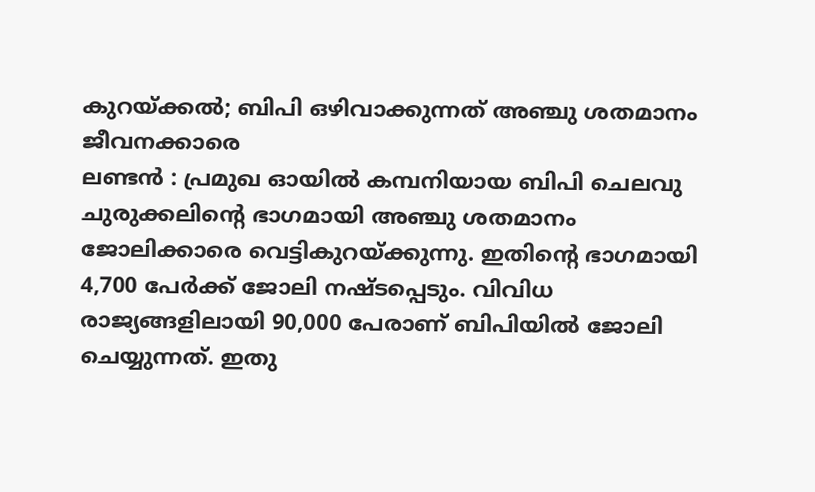കുറയ്ക്കല്‍; ബിപി ഒഴിവാക്കുന്നത് അഞ്ചു ശതമാനം ജീവനക്കാരെ
ലണ്ടന്‍ : പ്രമുഖ ഓയില്‍ കമ്പനിയായ ബിപി ചെലവു ചുരുക്കലിന്റെ ഭാഗമായി അഞ്ചു ശതമാനം ജോലിക്കാരെ വെട്ടികുറയ്ക്കുന്നു. ഇതിന്റെ ഭാഗമായി 4,700 പേര്‍ക്ക് ജോലി നഷ്ടപ്പെടും. വിവിധ രാജ്യങ്ങളിലായി 90,000 പേരാണ് ബിപിയില്‍ ജോലി ചെയ്യുന്നത്. ഇതു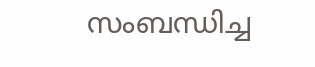സംബന്ധിച്ച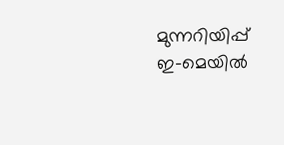മുന്നറിയിപ്പ് ഇ-മെയില്‍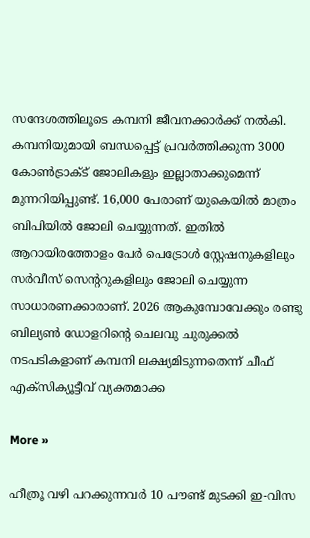സന്ദേശത്തിലൂടെ കമ്പനി ജീവനക്കാര്‍ക്ക് നല്‍കി. കമ്പനിയുമായി ബന്ധപ്പെട്ട് പ്രവര്‍ത്തിക്കുന്ന 3000 കോണ്‍ട്രാക്ട് ജോലികളും ഇല്ലാതാക്കുമെന്ന് മുന്നറിയിപ്പുണ്ട്. 16,000 പേരാണ് യുകെയില്‍ മാത്രം ബിപിയില്‍ ജോലി ചെയ്യുന്നത്. ഇതില്‍ ആറായിരത്തോളം പേര്‍ പെട്രോള്‍ സ്റ്റേഷനുകളിലും സര്‍വീസ് സെന്ററുകളിലും ജോലി ചെയ്യുന്ന സാധാരണക്കാരാണ്. 2026 ആകുമ്പോവേക്കും രണ്ടു ബില്യണ്‍ ഡോളറിന്റെ ചെലവു ചുരുക്കല്‍ നടപടികളാണ് കമ്പനി ലക്ഷ്യമിടുന്നതെന്ന് ചീഫ് എക്സിക്യൂട്ടീവ് വ്യക്തമാക്ക

More »

ഹീത്രൂ വഴി പറക്കുന്നവര്‍ 10 പൗണ്ട് മുടക്കി ഇ-വിസ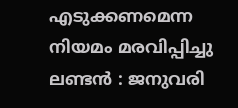എടുക്കണമെന്ന നിയമം മരവിപ്പിച്ചു
ലണ്ടന്‍ : ജനുവരി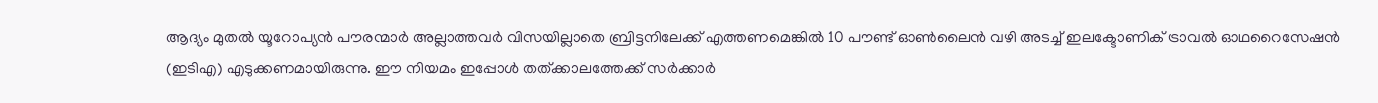ആദ്യം മുതല്‍ യൂറോപ്യന്‍ പൗരന്മാര്‍ അല്ലാത്തവര്‍ വിസയില്ലാതെ ബ്രിട്ടനിലേക്ക് എത്തണമെങ്കില്‍ 10 പൗണ്ട് ഓണ്‍ലൈന്‍ വഴി അടച്ച് ഇലക്ടോണിക് ട്രാവല്‍ ഓഥറൈസേഷന്‍ (ഇടിഎ) എടുക്കണമായിരുന്നു. ഈ നിയമം ഇപ്പോള്‍ തത്ക്കാലത്തേക്ക് സര്‍ക്കാര്‍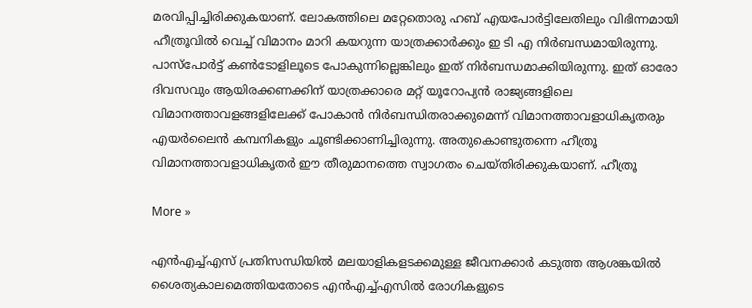മരവിപ്പിച്ചിരിക്കുകയാണ്. ലോകത്തിലെ മറ്റേതൊരു ഹബ് എയപോര്‍ട്ടിലേതിലും വിഭിന്നമായി ഹീത്രൂവില്‍ വെച്ച് വിമാനം മാറി കയറുന്ന യാത്രക്കാര്‍ക്കും ഇ ടി എ നിര്‍ബന്ധമായിരുന്നു. പാസ്‌പോര്‍ട്ട് കണ്‍ടോളിലൂടെ പോകുന്നില്ലെങ്കിലും ഇത് നിര്‍ബന്ധമാക്കിയിരുന്നു. ഇത് ഓരോ ദിവസവും ആയിരക്കണക്കിന് യാത്രക്കാരെ മറ്റ് യൂറോപ്യന്‍ രാജ്യങ്ങളിലെ വിമാനത്താവളങ്ങളിലേക്ക് പോകാന്‍ നിര്‍ബന്ധിതരാക്കുമെന്ന് വിമാനത്താവളാധികൃതരും എയര്‍ലൈന്‍ കമ്പനികളും ചൂണ്ടിക്കാണിച്ചിരുന്നു. അതുകൊണ്ടുതന്നെ ഹീത്രൂ വിമാനത്താവളാധികൃതര്‍ ഈ തീരുമാനത്തെ സ്വാഗതം ചെയ്തിരിക്കുകയാണ്. ഹീത്രൂ

More »

എന്‍എച്ച്എസ് പ്രതിസന്ധിയില്‍ മലയാളികളടക്കമുള്ള ജീവനക്കാര്‍ കടുത്ത ആശങ്കയില്‍
ശൈത്യകാലമെത്തിയതോടെ എന്‍എച്ച്എസില്‍ രോഗികളുടെ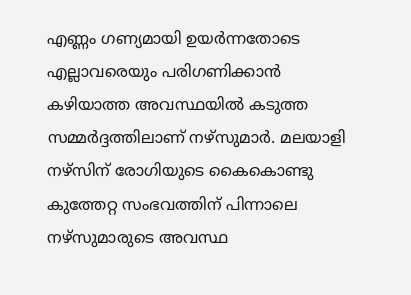എണ്ണം ഗണ്യമായി ഉയര്‍ന്നതോടെ എല്ലാവരെയും പരിഗണിക്കാന്‍ കഴിയാത്ത അവസ്ഥയില്‍ കടുത്ത സമ്മര്‍ദ്ദത്തിലാണ് നഴ്‌സുമാര്‍. മലയാളി നഴ്‌സിന് രോഗിയുടെ കൈകൊണ്ടു കുത്തേറ്റ സംഭവത്തിന് പിന്നാലെ നഴ്‌സുമാരുടെ അവസ്ഥ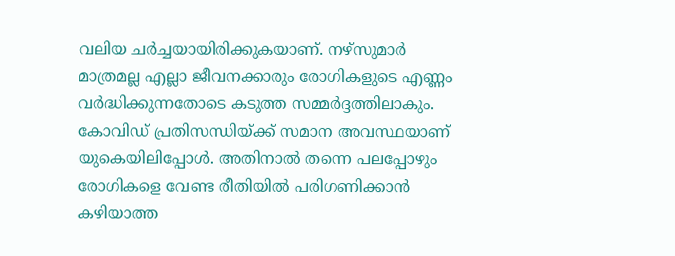വലിയ ചര്‍ച്ചയായിരിക്കുകയാണ്. നഴ്‌സുമാര്‍ മാത്രമല്ല എല്ലാ ജീവനക്കാരും രോഗികളുടെ എണ്ണം വര്‍ദ്ധിക്കുന്നതോടെ കടുത്ത സമ്മര്‍ദ്ദത്തിലാകും. കോവിഡ് പ്രതിസന്ധിയ്ക്ക് സമാന അവസ്ഥയാണ് യുകെയിലിപ്പോള്‍. അതിനാല്‍ തന്നെ പലപ്പോഴും രോഗികളെ വേണ്ട രീതിയില്‍ പരിഗണിക്കാന്‍ കഴിയാത്ത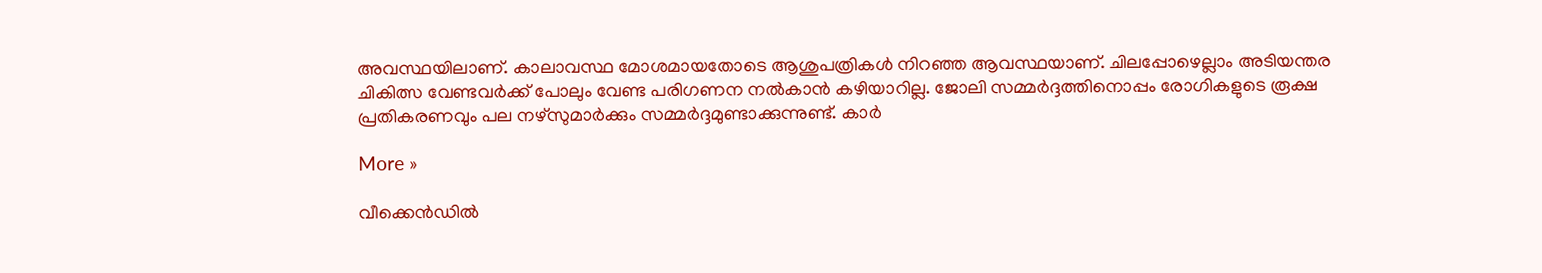അവസ്ഥയിലാണ്. കാലാവസ്ഥ മോശമായതോടെ ആശുപത്രികള്‍ നിറഞ്ഞ ആവസ്ഥയാണ്. ചിലപ്പോഴെല്ലാം അടിയന്തര ചികിത്സ വേണ്ടവര്‍ക്ക് പോലും വേണ്ട പരിഗണന നല്‍കാന്‍ കഴിയാറില്ല. ജോലി സമ്മര്‍ദ്ദത്തിനൊപ്പം രോഗികളുടെ രൂക്ഷ പ്രതികരണവും പല നഴ്‌സുമാര്‍ക്കും സമ്മര്‍ദ്ദമുണ്ടാക്കുന്നുണ്ട്. കാര്‍

More »

വീക്കെന്‍ഡില്‍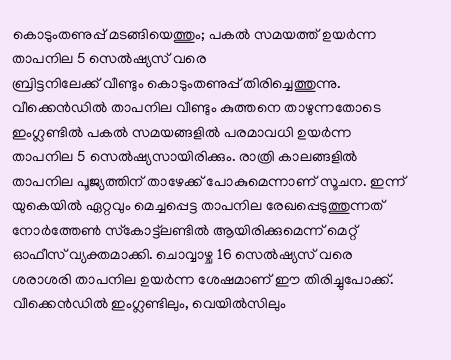കൊടുംതണുപ്പ് മടങ്ങിയെത്തും; പകല്‍ സമയത്ത് ഉയര്‍ന്ന താപനില 5 സെല്‍ഷ്യസ് വരെ
ബ്രിട്ടനിലേക്ക് വീണ്ടും കൊടുംതണുപ്പ് തിരിച്ചെത്തുന്നു. വീക്കെന്‍ഡില്‍ താപനില വീണ്ടും കുത്തനെ താഴുന്നതോടെ ഇംഗ്ലണ്ടില്‍ പകല്‍ സമയങ്ങളില്‍ പരമാവധി ഉയര്‍ന്ന താപനില 5 സെല്‍ഷ്യസായിരിക്കും. രാത്രി കാലങ്ങളില്‍ താപനില പൂജ്യത്തിന് താഴേക്ക് പോകുമെന്നാണ് സൂചന. ഇന്ന് യുകെയില്‍ ഏറ്റവും മെച്ചപ്പെട്ട താപനില രേഖപ്പെടുത്തുന്നത് നോര്‍ത്തേണ്‍ സ്‌കോട്ട്‌ലണ്ടില്‍ ആയിരിക്കുമെന്ന് മെറ്റ് ഓഫീസ് വ്യക്തമാക്കി. ചൊവ്വാഴ്ച 16 സെല്‍ഷ്യസ് വരെ ശരാശരി താപനില ഉയര്‍ന്ന ശേഷമാണ് ഈ തിരിച്ചുപോക്ക്. വീക്കെന്‍ഡില്‍ ഇംഗ്ലണ്ടിലും, വെയില്‍സിലും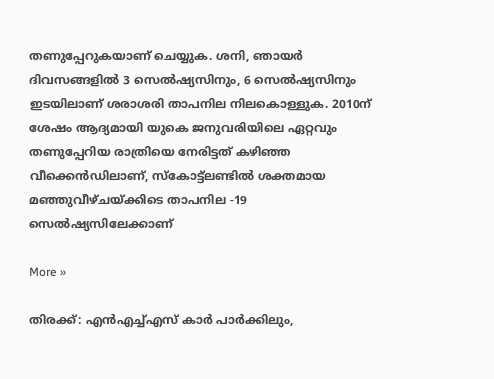തണുപ്പേറുകയാണ് ചെയ്യുക. ശനി, ഞായര്‍ ദിവസങ്ങളില്‍ 3 സെല്‍ഷ്യസിനും, 6 സെല്‍ഷ്യസിനും ഇടയിലാണ് ശരാശരി താപനില നിലകൊള്ളുക. 2010ന് ശേഷം ആദ്യമായി യുകെ ജനുവരിയിലെ ഏറ്റവും തണുപ്പേറിയ രാത്രിയെ നേരിട്ടത് കഴിഞ്ഞ വീക്കെന്‍ഡിലാണ്, സ്‌കോട്ട്‌ലണ്ടില്‍ ശക്തമായ മഞ്ഞുവീഴ്ചയ്ക്കിടെ താപനില -19 സെല്‍ഷ്യസിലേക്കാണ്

More »

തിരക്ക്: എന്‍എച്ച്എസ് കാര്‍ പാര്‍ക്കിലും,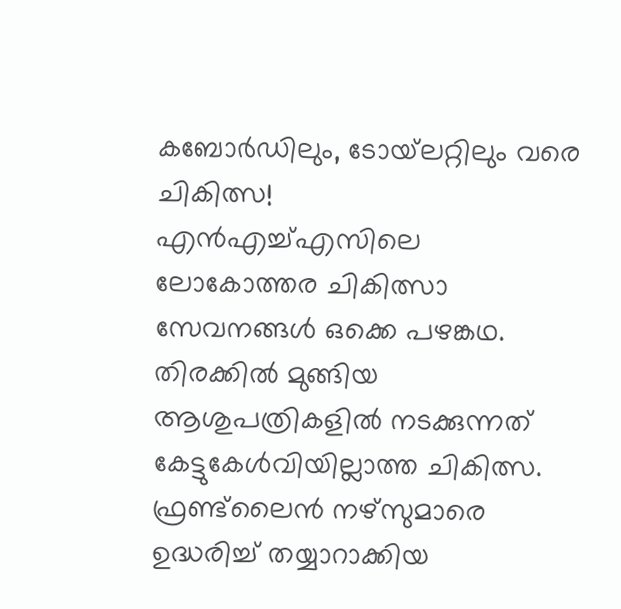കബോര്‍ഡിലും, ടോയ്‌ലറ്റിലും വരെ ചികിത്സ!
എന്‍എച്ച്എസിലെ ലോകോത്തര ചികിത്സാ സേവനങ്ങള്‍ ഒക്കെ പഴങ്കഥ. തിരക്കില്‍ മുങ്ങിയ ആശുപത്രികളില്‍ നടക്കുന്നത് കേട്ടുകേള്‍വിയില്ലാത്ത ചികിത്സ. ഫ്രണ്ട്‌ലൈന്‍ നഴ്‌സുമാരെ ഉദ്ധരിച്ച് തയ്യാറാക്കിയ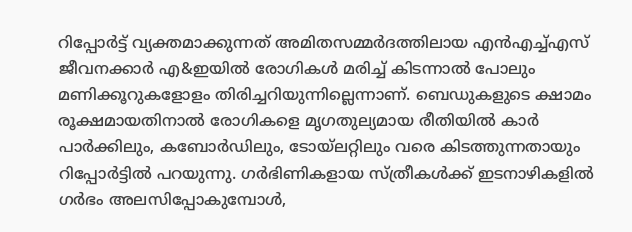റിപ്പോര്‍ട്ട് വ്യക്തമാക്കുന്നത് അമിതസമ്മര്‍ദത്തിലായ എന്‍എച്ച്എസ് ജീവനക്കാര്‍ എ&ഇയില്‍ രോഗികള്‍ മരിച്ച് കിടന്നാല്‍ പോലും മണിക്കൂറുകളോളം തിരിച്ചറിയുന്നില്ലെന്നാണ്. ബെഡുകളുടെ ക്ഷാമം രൂക്ഷമായതിനാല്‍ രോഗികളെ മൃഗതുല്യമായ രീതിയില്‍ കാര്‍ പാര്‍ക്കിലും, കബോര്‍ഡിലും, ടോയ്‌ലറ്റിലും വരെ കിടത്തുന്നതായും റിപ്പോര്‍ട്ടില്‍ പറയുന്നു. ഗര്‍ഭിണികളായ സ്ത്രീകള്‍ക്ക് ഇടനാഴികളില്‍ ഗര്‍ഭം അലസിപ്പോകുമ്പോള്‍,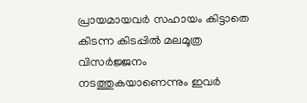പ്രായമായവര്‍ സഹായം കിട്ടാതെ കിടന്ന കിടപ്പില്‍ മലമൂത്ര വിസര്‍ജ്ജനം നടത്തുകയാണെന്നും ഇവര്‍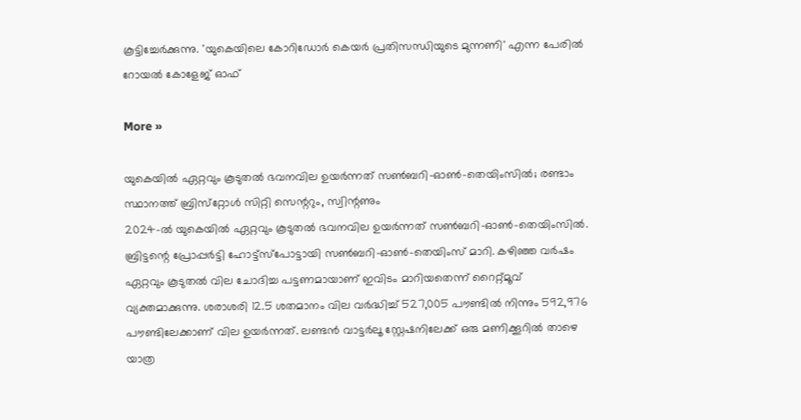കൂട്ടിച്ചേര്‍ക്കുന്നു. 'യുകെയിലെ കോറിഡോര്‍ കെയര്‍ പ്രതിസന്ധിയുടെ മുന്നണി' എന്ന പേരില്‍ റോയല്‍ കോളേജ് ഓഫ്

More »

യുകെയില്‍ ഏറ്റവും കൂടുതല്‍ ഭവനവില ഉയര്‍ന്നത് സണ്‍ബറി-ഓണ്‍-തെയിംസില്‍; രണ്ടാം സ്ഥാനത്ത് ബ്രിസ്‌റ്റോള്‍ സിറ്റി സെന്ററും, സ്വിന്റണും
2024-ല്‍ യുകെയില്‍ ഏറ്റവും കൂടുതല്‍ ഭവനവില ഉയര്‍ന്നത് സണ്‍ബറി-ഓണ്‍-തെയിംസില്‍. ബ്രിട്ടന്റെ പ്രോപ്പര്‍ട്ടി ഹോട്ട്‌സ്‌പോട്ടായി സണ്‍ബറി-ഓണ്‍-തെയിംസ് മാറി. കഴിഞ്ഞ വര്‍ഷം ഏറ്റവും കൂടുതല്‍ വില ചോദിച്ച പട്ടണമായാണ് ഇവിടം മാറിയതെന്ന് റൈറ്റ്മൂവ് വ്യക്തമാക്കുന്നു. ശരാശരി 12.5 ശതമാനം വില വര്‍ദ്ധിച്ച് 527,005 പൗണ്ടില്‍ നിന്നും 592,976 പൗണ്ടിലേക്കാണ് വില ഉയര്‍ന്നത്. ലണ്ടന്‍ വാട്ടര്‍ലൂ സ്റ്റേഷനിലേക്ക് ഒരു മണിക്കൂറില്‍ താഴെ യാത്ര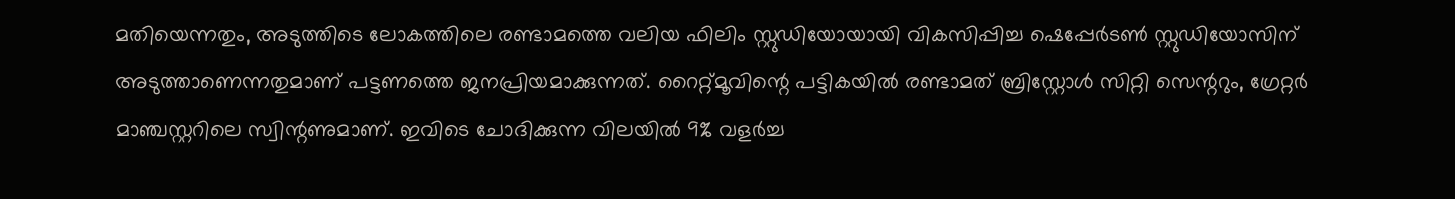മതിയെന്നതും, അടുത്തിടെ ലോകത്തിലെ രണ്ടാമത്തെ വലിയ ഫിലിം സ്റ്റുഡിയോയായി വികസിപ്പിച്ച ഷെപ്പേര്‍ടണ്‍ സ്റ്റുഡിയോസിന് അടുത്താണെന്നതുമാണ് പട്ടണത്തെ ജനപ്രിയമാക്കുന്നത്. റൈറ്റ്മൂവിന്റെ പട്ടികയില്‍ രണ്ടാമത് ബ്രിസ്റ്റോള്‍ സിറ്റി സെന്ററും, ഗ്രേറ്റര്‍ മാഞ്ചസ്റ്ററിലെ സ്വിന്റണുമാണ്. ഇവിടെ ചോദിക്കുന്ന വിലയില്‍ 9% വളര്‍ച്ച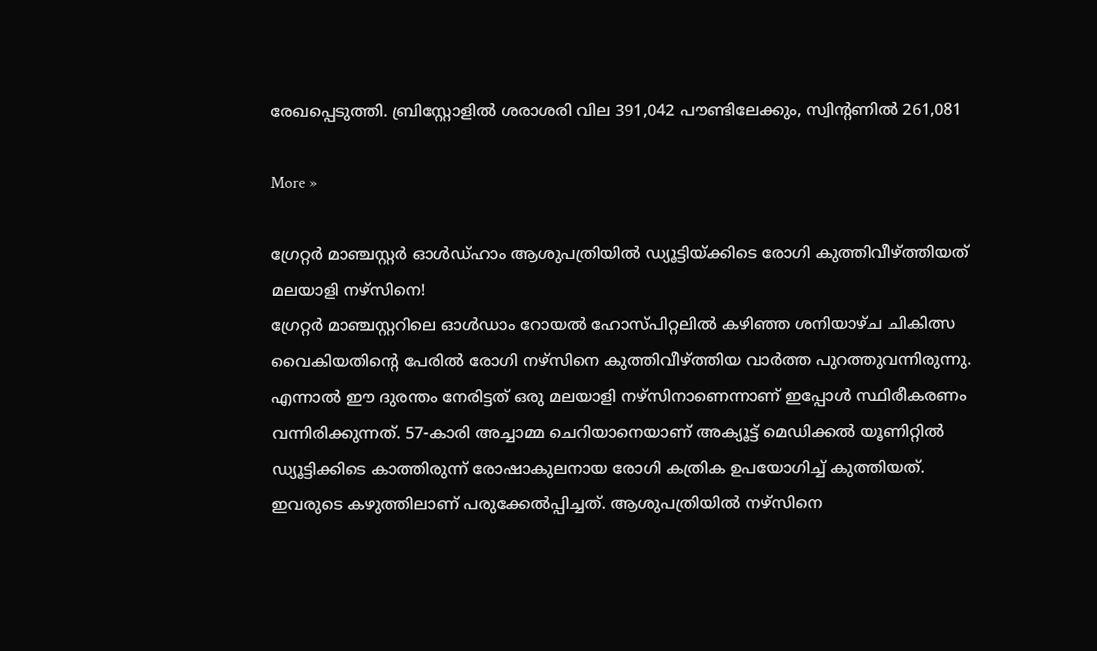രേഖപ്പെടുത്തി. ബ്രിസ്റ്റോളില്‍ ശരാശരി വില 391,042 പൗണ്ടിലേക്കും, സ്വിന്റണില്‍ 261,081

More »

ഗ്രേറ്റര്‍ മാഞ്ചസ്റ്റര്‍ ഓള്‍ഡ്ഹാം ആശുപത്രിയില്‍ ഡ്യൂട്ടിയ്ക്കിടെ രോഗി കുത്തിവീഴ്ത്തിയത് മലയാളി നഴ്‌സിനെ!
ഗ്രേറ്റര്‍ മാഞ്ചസ്റ്ററിലെ ഓള്‍ഡാം റോയല്‍ ഹോസ്പിറ്റലില്‍ കഴിഞ്ഞ ശനിയാഴ്ച ചികിത്സ വൈകിയതിന്റെ പേരില്‍ രോഗി നഴ്‌സിനെ കുത്തിവീഴ്ത്തിയ വാര്‍ത്ത പുറത്തുവന്നിരുന്നു. എന്നാല്‍ ഈ ദുരന്തം നേരിട്ടത് ഒരു മലയാളി നഴ്‌സിനാണെന്നാണ് ഇപ്പോള്‍ സ്ഥിരീകരണം വന്നിരിക്കുന്നത്. 57-കാരി അച്ചാമ്മ ചെറിയാനെയാണ് അക്യൂട്ട് മെഡിക്കല്‍ യൂണിറ്റില്‍ ഡ്യൂട്ടിക്കിടെ കാത്തിരുന്ന് രോഷാകുലനായ രോഗി കത്രിക ഉപയോഗിച്ച് കുത്തിയത്. ഇവരുടെ കഴുത്തിലാണ് പരുക്കേല്‍പ്പിച്ചത്. ആശുപത്രിയില്‍ നഴ്‌സിനെ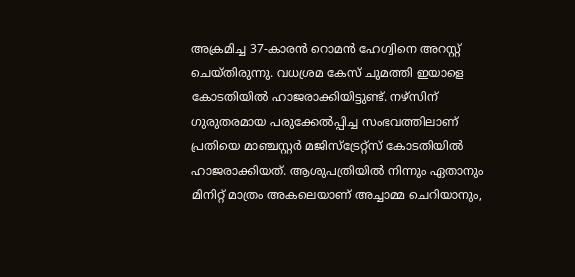അക്രമിച്ച 37-കാരന്‍ റൊമന്‍ ഹേഗ്വിനെ അറസ്റ്റ് ചെയ്തിരുന്നു. വധശ്രമ കേസ് ചുമത്തി ഇയാളെ കോടതിയില്‍ ഹാജരാക്കിയിട്ടുണ്ട്. നഴ്‌സിന് ഗുരുതരമായ പരുക്കേല്‍പ്പിച്ച സംഭവത്തിലാണ് പ്രതിയെ മാഞ്ചസ്റ്റര്‍ മജിസ്‌ട്രേറ്റ്‌സ് കോടതിയില്‍ ഹാജരാക്കിയത്. ആശുപത്രിയില്‍ നിന്നും ഏതാനും മിനിറ്റ് മാത്രം അകലെയാണ് അച്ചാമ്മ ചെറിയാനും,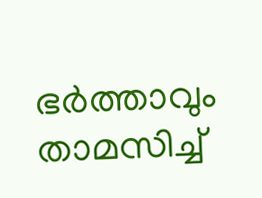ഭര്‍ത്താവും താമസിച്ച്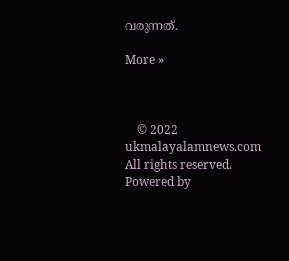വരുന്നത്.

More »



    © 2022 ukmalayalamnews.com All rights reserved. Powered by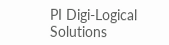PI Digi-Logical Solutions